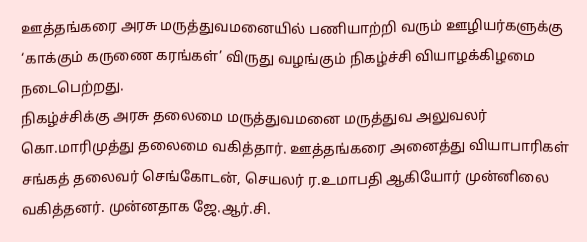ஊத்தங்கரை அரசு மருத்துவமனையில் பணியாற்றி வரும் ஊழியர்களுக்கு ‘காக்கும் கருணை கரங்கள்’ விருது வழங்கும் நிகழ்ச்சி வியாழக்கிழமை நடைபெற்றது.
நிகழ்ச்சிக்கு அரசு தலைமை மருத்துவமனை மருத்துவ அலுவலர் கொ.மாரிமுத்து தலைமை வகித்தார். ஊத்தங்கரை அனைத்து வியாபாரிகள் சங்கத் தலைவர் செங்கோடன், செயலர் ர.உமாபதி ஆகியோர் முன்னிலை வகித்தனர். முன்னதாக ஜே.ஆர்.சி.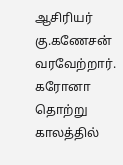ஆசிரியர் கு.கணேசன் வரவேற்றார்.
கரோனா தொற்று காலத்தில்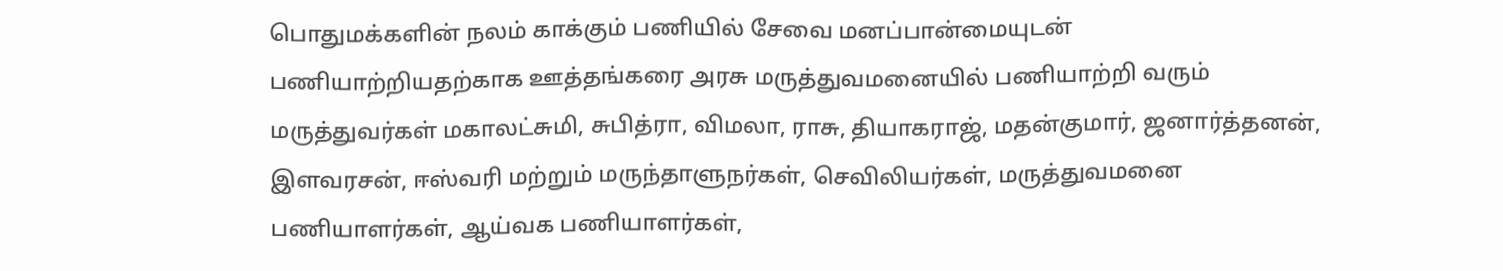பொதுமக்களின் நலம் காக்கும் பணியில் சேவை மனப்பான்மையுடன் பணியாற்றியதற்காக ஊத்தங்கரை அரசு மருத்துவமனையில் பணியாற்றி வரும் மருத்துவர்கள் மகாலட்சுமி, சுபித்ரா, விமலா, ராசு, தியாகராஜ், மதன்குமார், ஜனார்த்தனன், இளவரசன், ஈஸ்வரி மற்றும் மருந்தாளுநர்கள், செவிலியர்கள், மருத்துவமனை பணியாளர்கள், ஆய்வக பணியாளர்கள்,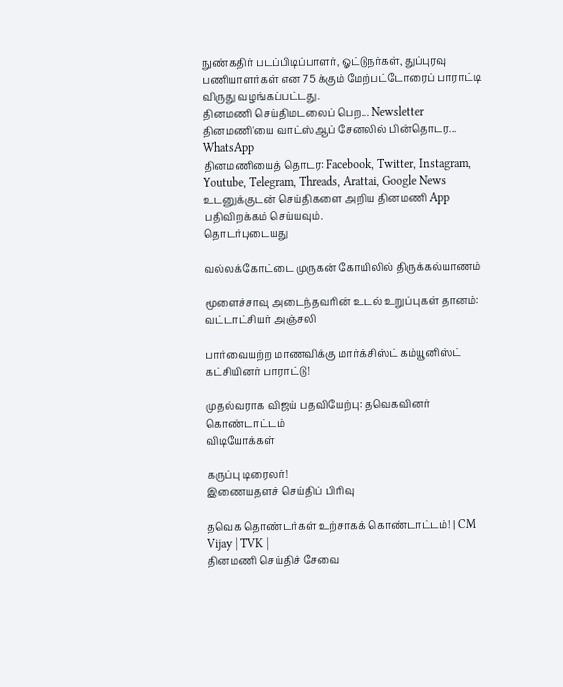நுண்கதிர் படப்பிடிப்பாளர், ஓட்டுநர்கள், துப்புரவு பணியாளர்கள் என 75 க்கும் மேற்பட்டோரைப் பாராட்டி விருது வழங்கப்பட்டது.
தினமணி செய்திமடலைப் பெற... Newsletter
தினமணி'யை வாட்ஸ்ஆப் சேனலில் பின்தொடர... WhatsApp
தினமணியைத் தொடர: Facebook, Twitter, Instagram, Youtube, Telegram, Threads, Arattai, Google News
உடனுக்குடன் செய்திகளை அறிய தினமணி App பதிவிறக்கம் செய்யவும்.
தொடர்புடையது

வல்லக்கோட்டை முருகன் கோயிலில் திருக்கல்யாணம்

மூளைச்சாவு அடைந்தவரின் உடல் உறுப்புகள் தானம்: வட்டாட்சியர் அஞ்சலி

பார்வையற்ற மாணவிக்கு மார்க்சிஸ்ட் கம்யூனிஸ்ட் கட்சியினர் பாராட்டு!

முதல்வராக விஜய் பதவியேற்பு: தவெகவினர் கொண்டாட்டம்
விடியோக்கள்

கருப்பு டிரைலர்!
இணையதளச் செய்திப் பிரிவு

தவெக தொண்டர்கள் உற்சாகக் கொண்டாட்டம்! | CM Vijay | TVK |
தினமணி செய்திச் சேவை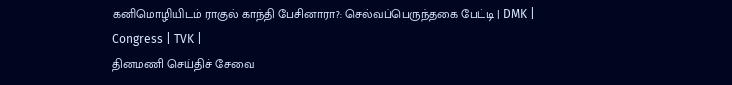கனிமொழியிடம் ராகுல் காந்தி பேசினாரா?: செல்வப்பெருந்தகை பேட்டி | DMK | Congress | TVK |
தினமணி செய்திச் சேவை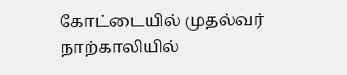கோட்டையில் முதல்வர் நாற்காலியில்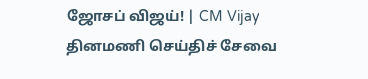ஜோசப் விஜய்! | CM Vijay
தினமணி செய்திச் சேவை